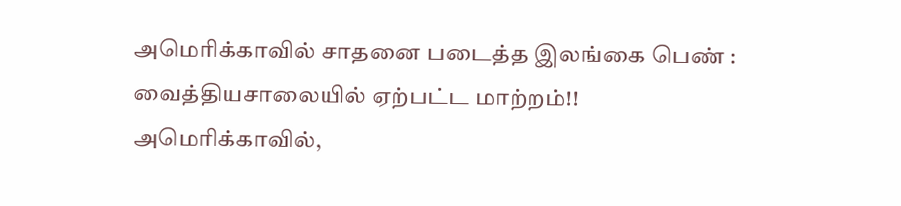அமெரிக்காவில் சாதனை படைத்த இலங்கை பெண் : வைத்தியசாலையில் ஏற்பட்ட மாற்றம்!!
அமெரிக்காவில்,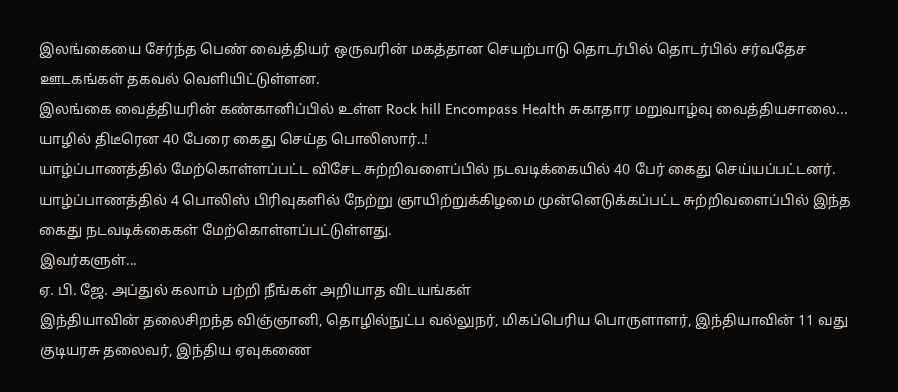இலங்கையை சேர்ந்த பெண் வைத்தியர் ஒருவரின் மகத்தான செயற்பாடு தொடர்பில் தொடர்பில் சர்வதேச ஊடகங்கள் தகவல் வெளியிட்டுள்ளன.
இலங்கை வைத்தியரின் கண்கானிப்பில் உள்ள Rock hill Encompass Health சுகாதார மறுவாழ்வு வைத்தியசாலை...
யாழில் திடீரென 40 பேரை கைது செய்த பொலிஸார்..!
யாழ்ப்பாணத்தில் மேற்கொள்ளப்பட்ட விசேட சுற்றிவளைப்பில் நடவடிக்கையில் 40 பேர் கைது செய்யப்பட்டனர்.
யாழ்ப்பாணத்தில் 4 பொலிஸ் பிரிவுகளில் நேற்று ஞாயிற்றுக்கிழமை முன்னெடுக்கப்பட்ட சுற்றிவளைப்பில் இந்த கைது நடவடிக்கைகள் மேற்கொள்ளப்பட்டுள்ளது.
இவர்களுள்...
ஏ. பி. ஜே. அப்துல் கலாம் பற்றி நீங்கள் அறியாத விடயங்கள்
இந்தியாவின் தலைசிறந்த விஞ்ஞானி, தொழில்நுட்ப வல்லுநர், மிகப்பெரிய பொருளாளர், இந்தியாவின் 11 வது குடியரசு தலைவர், இந்திய ஏவுகணை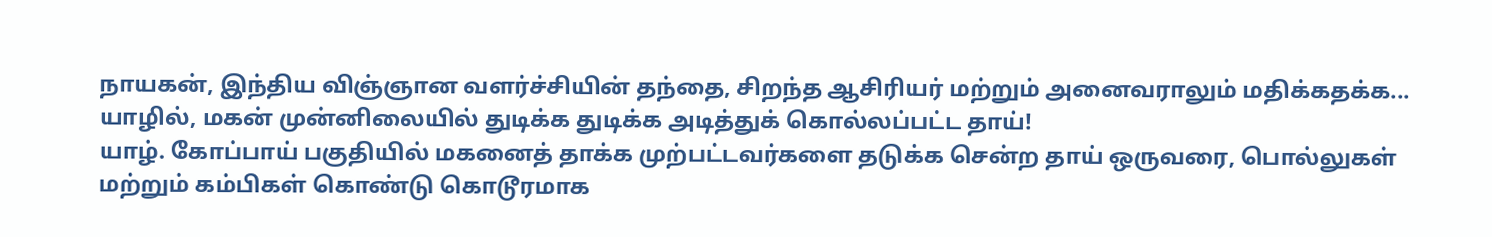நாயகன், இந்திய விஞ்ஞான வளர்ச்சியின் தந்தை, சிறந்த ஆசிரியர் மற்றும் அனைவராலும் மதிக்கதக்க...
யாழில், மகன் முன்னிலையில் துடிக்க துடிக்க அடித்துக் கொல்லப்பட்ட தாய்!
யாழ். கோப்பாய் பகுதியில் மகனைத் தாக்க முற்பட்டவர்களை தடுக்க சென்ற தாய் ஒருவரை, பொல்லுகள் மற்றும் கம்பிகள் கொண்டு கொடூரமாக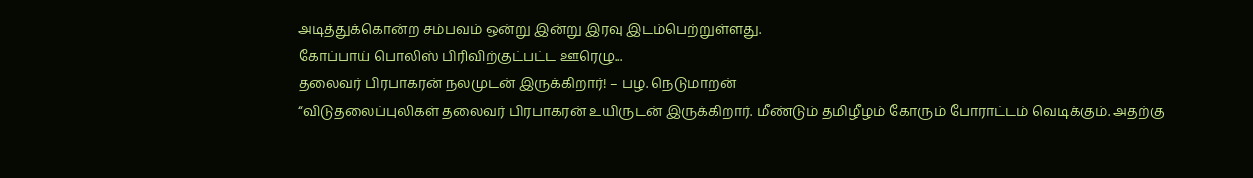அடித்துக்கொன்ற சம்பவம் ஒன்று இன்று இரவு இடம்பெற்றுள்ளது.
கோப்பாய் பொலிஸ் பிரிவிற்குட்பட்ட ஊரெழு...
தலைவர் பிரபாகரன் நலமுடன் இருக்கிறார்! – பழ. நெடுமாறன்
“விடுதலைப்புலிகள் தலைவர் பிரபாகரன் உயிருடன் இருக்கிறார். மீண்டும் தமிழீழம் கோரும் போராட்டம் வெடிக்கும். அதற்கு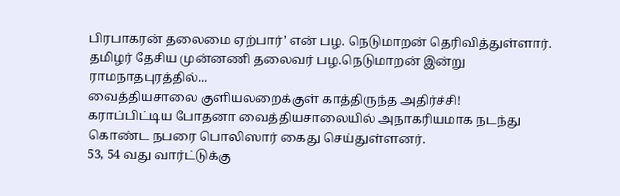பிரபாகரன் தலைமை ஏற்பார்’ என் பழ. நெடுமாறன் தெரிவித்துள்ளார்.
தமிழர் தேசிய முன்னணி தலைவர் பழ.நெடுமாறன் இன்று ராமநாதபுரத்தில்...
வைத்தியசாலை குளியலறைக்குள் காத்திருந்த அதிர்ச்சி!
கராப்பிட்டிய போதனா வைத்தியசாலையில் அநாகரியமாக நடந்து கொண்ட நபரை பொலிஸார் கைது செய்துள்ளனர்.
53, 54 வது வார்ட்டுக்கு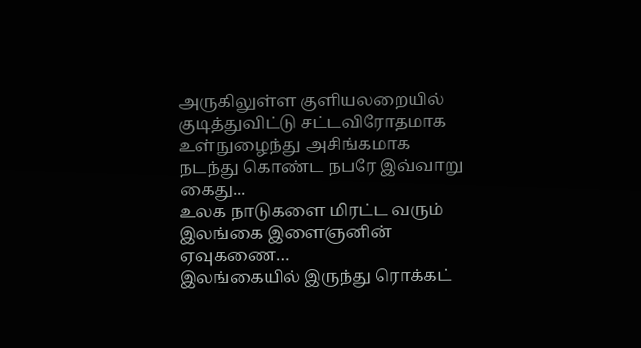அருகிலுள்ள குளியலறையில் குடித்துவிட்டு சட்டவிரோதமாக உள்நுழைந்து அசிங்கமாக நடந்து கொண்ட நபரே இவ்வாறு கைது...
உலக நாடுகளை மிரட்ட வரும் இலங்கை இளைஞனின் ஏவுகணை…
இலங்கையில் இருந்து ரொக்கட்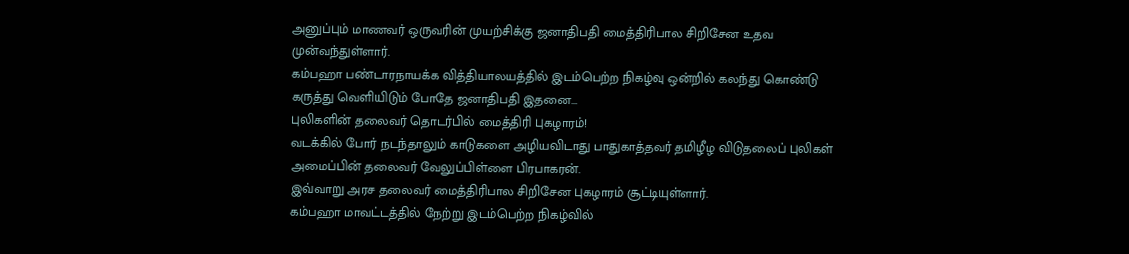அனுப்பும் மாணவர் ஒருவரின் முயற்சிக்கு ஜனாதிபதி மைத்திரிபால சிறிசேன உதவ முன்வந்துள்ளார்.
கம்பஹா பண்டாரநாயக்க வித்தியாலயத்தில் இடம்பெற்ற நிகழ்வு ஒன்றில் கலந்து கொண்டு கருத்து வெளியிடும் போதே ஜனாதிபதி இதனை...
புலிகளின் தலைவர் தொடர்பில் மைத்திரி புகழாரம்!
வடக்கில் போர் நடந்தாலும் காடுகளை அழியவிடாது பாதுகாத்தவர் தமிழீழ விடுதலைப் புலிகள் அமைப்பின் தலைவர் வேலுப்பிள்ளை பிரபாகரன்.
இவ்வாறு அரச தலைவர் மைத்திரிபால சிறிசேன புகழாரம் சூட்டியுள்ளார்.
கம்பஹா மாவட்டத்தில் நேற்று இடம்பெற்ற நிகழ்வில்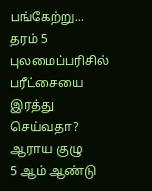பங்கேற்று...
தரம் 5 புலமைப்பரிசில் பரீட்சையை இரத்து செய்வதா? ஆராய குழு
5 ஆம் ஆண்டு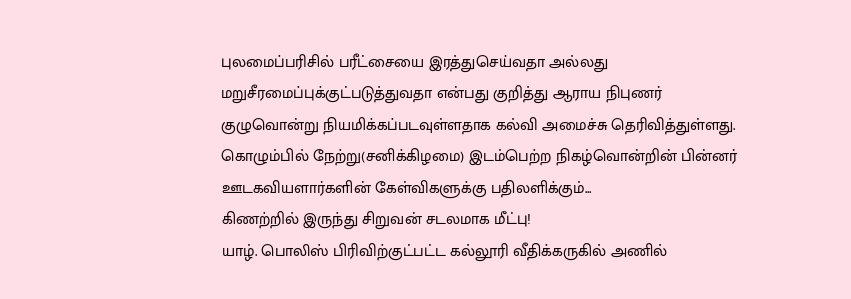புலமைப்பரிசில் பரீட்சையை இரத்துசெய்வதா அல்லது மறுசீரமைப்புக்குட்படுத்துவதா என்பது குறித்து ஆராய நிபுணர் குழுவொன்று நியமிக்கப்படவுள்ளதாக கல்வி அமைச்சு தெரிவித்துள்ளது.
கொழும்பில் நேற்று(சனிக்கிழமை) இடம்பெற்ற நிகழ்வொன்றின் பின்னர் ஊடகவியளார்களின் கேள்விகளுக்கு பதிலளிக்கும்...
கிணற்றில் இருந்து சிறுவன் சடலமாக மீட்பு!
யாழ். பொலிஸ் பிரிவிற்குட்பட்ட கல்லூரி வீதிக்கருகில் அணில்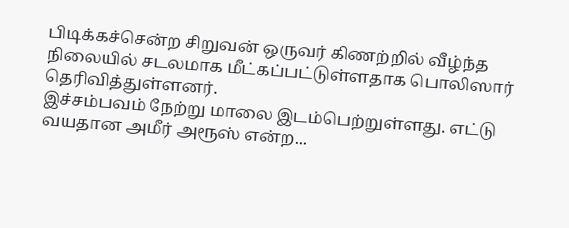பிடிக்கச்சென்ற சிறுவன் ஒருவர் கிணற்றில் வீழ்ந்த நிலையில் சடலமாக மீட்கப்பட்டுள்ளதாக பொலிஸார் தெரிவித்துள்ளனர்.
இச்சம்பவம் நேற்று மாலை இடம்பெற்றுள்ளது. எட்டு வயதான அமீர் அரூஸ் என்ற...